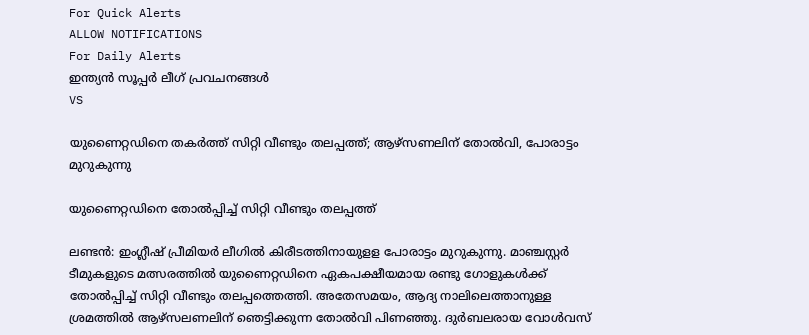For Quick Alerts
ALLOW NOTIFICATIONS
For Daily Alerts
ഇന്ത്യന്‍ സൂപ്പര്‍ ലീഗ്‌ പ്രവചനങ്ങൾ
VS

യുണൈറ്റഡിനെ തകര്‍ത്ത് സിറ്റി വീണ്ടും തലപ്പത്ത്; ആഴ്‌സണലിന് തോല്‍വി, പോരാട്ടം മുറുകുന്നു

യുണൈറ്റഡിനെ തോല്‍പ്പിച്ച് സിറ്റി വീണ്ടും തലപ്പത്ത്

ലണ്ടന്‍: ഇംഗ്ലീഷ് പ്രീമിയര്‍ ലീഗില്‍ കിരീടത്തിനായുളള പോരാട്ടം മുറുകുന്നു. മാഞ്ചസ്റ്റര്‍ ടീമുകളുടെ മത്സരത്തില്‍ യുണൈറ്റഡിനെ ഏകപക്ഷീയമായ രണ്ടു ഗോളുകള്‍ക്ക് തോല്‍പ്പിച്ച് സിറ്റി വീണ്ടും തലപ്പത്തെത്തി. അതേസമയം, ആദ്യ നാലിലെത്താനുള്ള ശ്രമത്തില്‍ ആഴ്‌സലണലിന് ഞെട്ടിക്കുന്ന തോല്‍വി പിണഞ്ഞു. ദുര്‍ബലരായ വോള്‍വസ്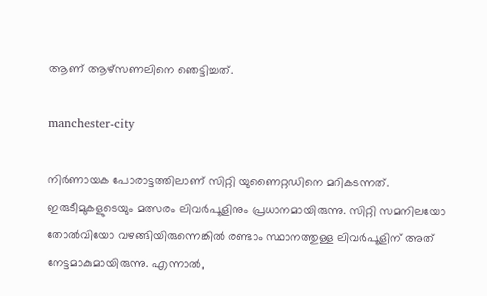ആണ് ആഴ്‌സണലിനെ ഞെട്ടിച്ചത്.

manchester-city

നിര്‍ണായക പോരാട്ടത്തിലാണ് സിറ്റി യുണൈറ്റഡിനെ മറികടന്നത്. ഇരുടീമുകളുടെയും മത്സരം ലിവര്‍പൂളിനും പ്രധാനമായിരുന്നു. സിറ്റി സമനിലയോ തോല്‍വിയോ വഴങ്ങിയിരുന്നെങ്കില്‍ രണ്ടാം സ്ഥാനത്തുള്ള ലിവര്‍പൂളിന് അത് നേട്ടമാകുമായിരുന്നു. എന്നാല്‍,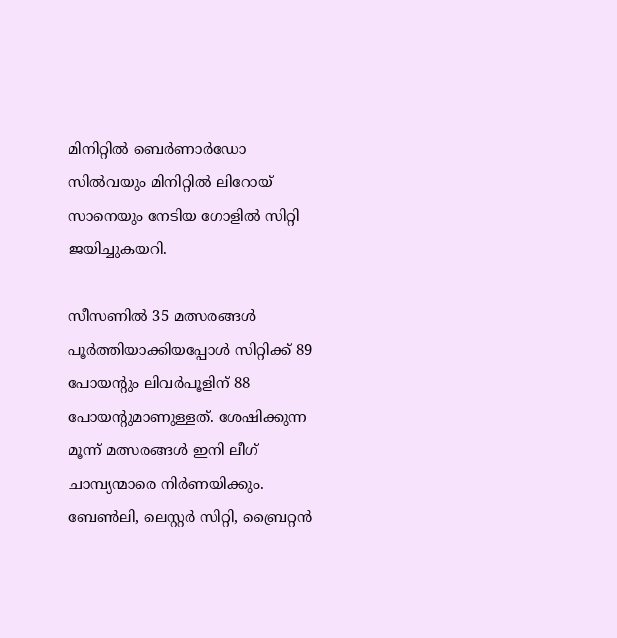മിനിറ്റില്‍ ബെര്‍ണാര്‍ഡോ സില്‍വയും മിനിറ്റില്‍ ലിറോയ് സാനെയും നേടിയ ഗോളില്‍ സിറ്റി ജയിച്ചുകയറി.

സീസണില്‍ 35 മത്സരങ്ങള്‍ പൂര്‍ത്തിയാക്കിയപ്പോള്‍ സിറ്റിക്ക് 89 പോയന്റും ലിവര്‍പൂളിന് 88 പോയന്റുമാണുള്ളത്. ശേഷിക്കുന്ന മൂന്ന് മത്സരങ്ങള്‍ ഇനി ലീഗ് ചാമ്പ്യന്മാരെ നിര്‍ണയിക്കും. ബേണ്‍ലി, ലെസ്റ്റര്‍ സിറ്റി, ബ്രൈറ്റന്‍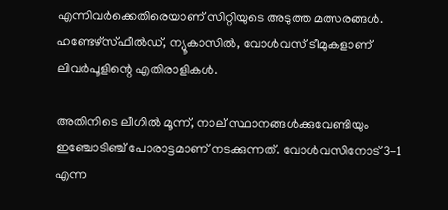എന്നിവര്‍ക്കെതിരെയാണ് സിറ്റിയുടെ അടുത്ത മത്സരങ്ങള്‍. ഹണ്ടേഴ്‌സ്ഫീല്‍ഡ്, ന്യൂകാസില്‍, വോള്‍വസ് ടീമുകളാണ് ലിവര്‍പൂളിന്റെ എതിരാളികള്‍.

അതിനിടെ ലീഗില്‍ മൂന്ന്, നാല് സ്ഥാനങ്ങള്‍ക്കുവേണ്ടിയും ഇഞ്ചോടിഞ്ച് പോരാട്ടമാണ് നടക്കുന്നത്. വോള്‍വസിനോട് 3-1 എന്ന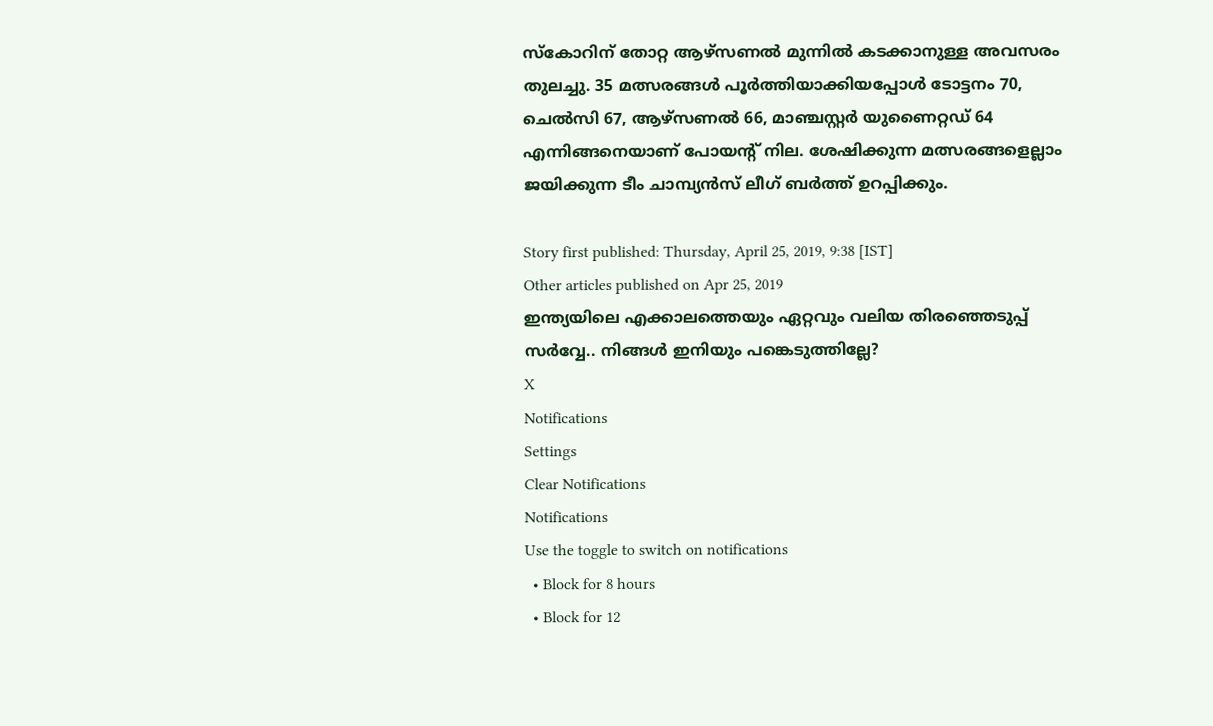സ്‌കോറിന് തോറ്റ ആഴ്‌സണല്‍ മുന്നില്‍ കടക്കാനുള്ള അവസരം തുലച്ചു. 35 മത്സരങ്ങള്‍ പൂര്‍ത്തിയാക്കിയപ്പോള്‍ ടോട്ടനം 70, ചെല്‍സി 67, ആഴ്‌സണല്‍ 66, മാഞ്ചസ്റ്റര്‍ യുണൈറ്റഡ് 64 എന്നിങ്ങനെയാണ് പോയന്റ് നില. ശേഷിക്കുന്ന മത്സരങ്ങളെല്ലാം ജയിക്കുന്ന ടീം ചാമ്പ്യന്‍സ് ലീഗ് ബര്‍ത്ത് ഉറപ്പിക്കും.

Story first published: Thursday, April 25, 2019, 9:38 [IST]
Other articles published on Apr 25, 2019
ഇന്ത്യയിലെ എക്കാലത്തെയും ഏറ്റവും വലിയ തിരഞ്ഞെടുപ്പ് സർവ്വേ.. നിങ്ങൾ ഇനിയും പങ്കെടുത്തില്ലേ?
X
Notifications
Settings
Clear Notifications
Notifications
Use the toggle to switch on notifications
  • Block for 8 hours
  • Block for 12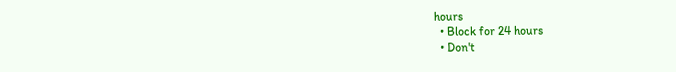hours
  • Block for 24 hours
  • Don't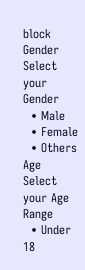block
Gender
Select your Gender
  • Male
  • Female
  • Others
Age
Select your Age Range
  • Under 18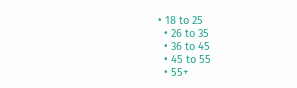• 18 to 25
  • 26 to 35
  • 36 to 45
  • 45 to 55
  • 55+